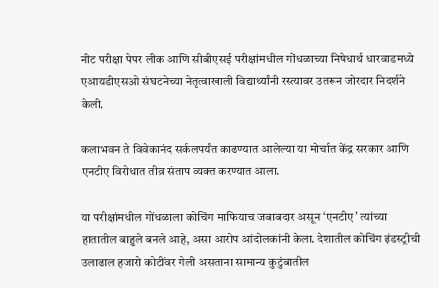नीट परीक्षा पेपर लीक आणि सीबीएसई परीक्षांमधील गोंधळाच्या निषेधार्थ धारवाडमध्ये एआयडीएसओ संघटनेच्या नेतृत्वाखाली विद्यार्थ्यांनी रस्त्यावर उतरून जोरदार निदर्शने केली.

कलाभवन ते विवेकानंद सर्कलपर्यंत काढण्यात आलेल्या या मोर्चात केंद्र सरकार आणि एनटीए विरोधात तीव्र संताप व्यक्त करण्यात आला.

या परीक्षांमधील गोंधळाला कोचिंग माफियाच जबाबदार असून ‘एनटीए’ त्यांच्या हातातील बाहुले बनले आहे, असा आरोप आंदोलकांनी केला. देशातील कोचिंग इंडस्ट्रीची उलाढाल हजारो कोटींवर गेली असताना सामान्य कुटुंबातील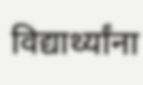विद्यार्थ्यांना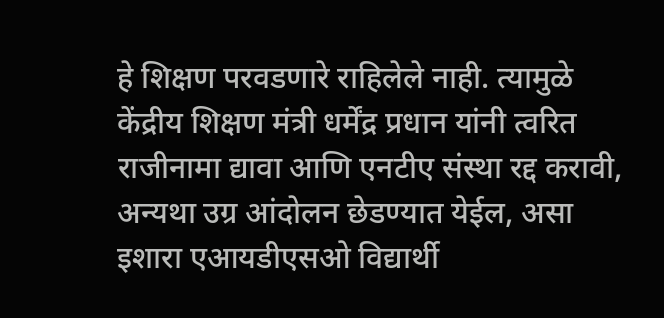हे शिक्षण परवडणारे राहिलेले नाही. त्यामुळे केंद्रीय शिक्षण मंत्री धर्मेंद्र प्रधान यांनी त्वरित राजीनामा द्यावा आणि एनटीए संस्था रद्द करावी, अन्यथा उग्र आंदोलन छेडण्यात येईल, असा इशारा एआयडीएसओ विद्यार्थी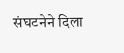संघटनेने दिला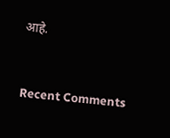आहे.


Recent Comments